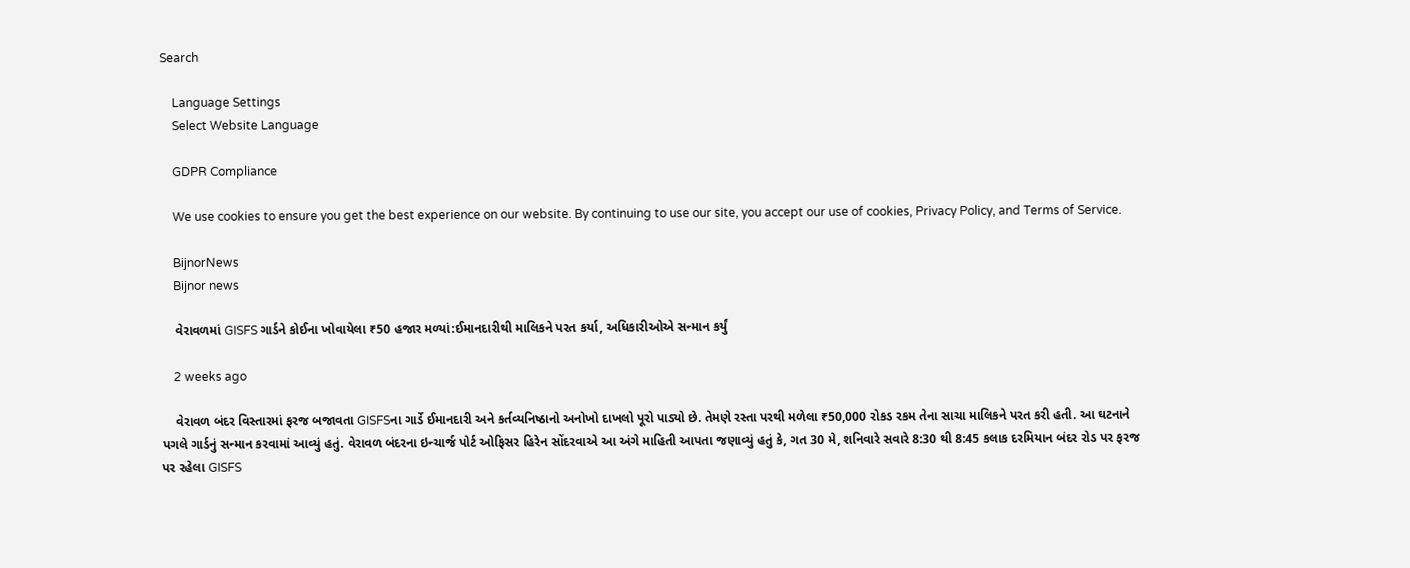Search

    Language Settings
    Select Website Language

    GDPR Compliance

    We use cookies to ensure you get the best experience on our website. By continuing to use our site, you accept our use of cookies, Privacy Policy, and Terms of Service.

    BijnorNews
    Bijnor news

    વેરાવળમાં GISFS ગાર્ડને કોઈના ખોવાયેલા ₹50 હજાર મળ્યાં:ઈમાનદારીથી માલિકને પરત કર્યા, અધિકારીઓએ સન્માન કર્યું

    2 weeks ago

    વેરાવળ બંદર વિસ્તારમાં ફરજ બજાવતા GISFSના ગાર્ડે ઈમાનદારી અને કર્તવ્યનિષ્ઠાનો અનોખો દાખલો પૂરો પાડ્યો છે. તેમણે રસ્તા પરથી મળેલા ₹50,000 રોકડ રકમ તેના સાચા માલિકને પરત કરી હતી. આ ઘટનાને પગલે ગાર્ડનું સન્માન કરવામાં આવ્યું હતું. વેરાવળ બંદરના ઇન્ચાર્જ પોર્ટ ઓફિસર હિરેન સોંદરવાએ આ અંગે માહિતી આપતા જણાવ્યું હતું કે, ગત 30 મે, શનિવારે સવારે 8:30 થી 8:45 કલાક દરમિયાન બંદર રોડ પર ફરજ પર રહેલા GISFS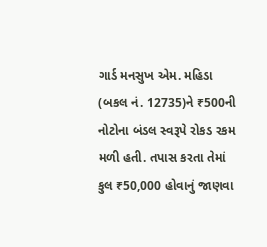ગાર્ડ મનસુખ એમ. મહિડા (બકલ નં. 12735)ને ₹500ની નોટોના બંડલ સ્વરૂપે રોકડ રકમ મળી હતી. તપાસ કરતા તેમાં કુલ ₹50,000 હોવાનું જાણવા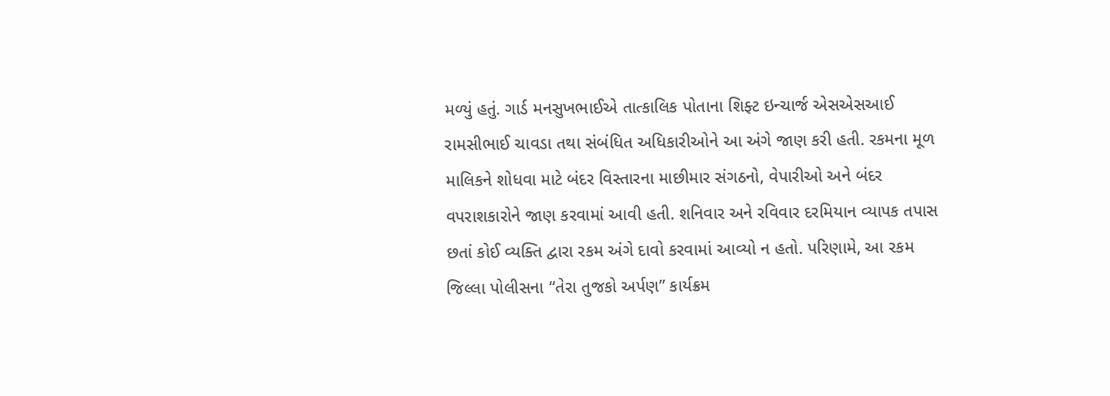મળ્યું હતું. ગાર્ડ મનસુખભાઈએ તાત્કાલિક પોતાના શિફ્ટ ઇન્ચાર્જ એસએસઆઈ રામસીભાઈ ચાવડા તથા સંબંધિત અધિકારીઓને આ અંગે જાણ કરી હતી. રકમના મૂળ માલિકને શોધવા માટે બંદર વિસ્તારના માછીમાર સંગઠનો, વેપારીઓ અને બંદર વપરાશકારોને જાણ કરવામાં આવી હતી. શનિવાર અને રવિવાર દરમિયાન વ્યાપક તપાસ છતાં કોઈ વ્યક્તિ દ્વારા રકમ અંગે દાવો કરવામાં આવ્યો ન હતો. પરિણામે, આ રકમ જિલ્લા પોલીસના “તેરા તુજકો અર્પણ” કાર્યક્રમ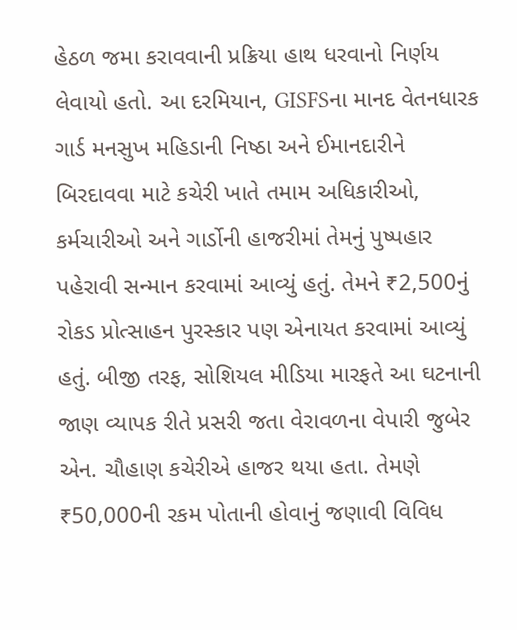હેઠળ જમા કરાવવાની પ્રક્રિયા હાથ ધરવાનો નિર્ણય લેવાયો હતો. આ દરમિયાન, GISFSના માનદ વેતનધારક ગાર્ડ મનસુખ મહિડાની નિષ્ઠા અને ઈમાનદારીને બિરદાવવા માટે કચેરી ખાતે તમામ અધિકારીઓ, કર્મચારીઓ અને ગાર્ડોની હાજરીમાં તેમનું પુષ્પહાર પહેરાવી સન્માન કરવામાં આવ્યું હતું. તેમને ₹2,500નું રોકડ પ્રોત્સાહન પુરસ્કાર પણ એનાયત કરવામાં આવ્યું હતું. બીજી તરફ, સોશિયલ મીડિયા મારફતે આ ઘટનાની જાણ વ્યાપક રીતે પ્રસરી જતા વેરાવળના વેપારી જુબેર એન. ચૌહાણ કચેરીએ હાજર થયા હતા. તેમણે ₹50,000ની રકમ પોતાની હોવાનું જણાવી વિવિધ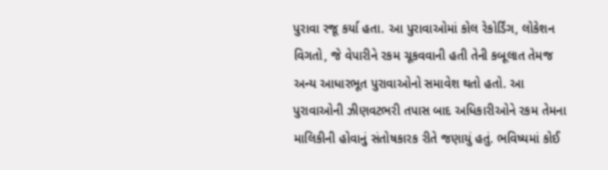પુરાવા રજૂ કર્યા હતા. આ પુરાવાઓમાં કોલ રેકોર્ડિંગ, લોકેશન વિગતો, જે વેપારીને રકમ ચૂકવવાની હતી તેની કબૂલાત તેમજ અન્ય આધારભૂત પુરાવાઓનો સમાવેશ થતો હતો. આ પુરાવાઓની ઝીણવટભરી તપાસ બાદ અધિકારીઓને રકમ તેમના માલિકીની હોવાનું સંતોષકારક રીતે જણાયું હતું. ભવિષ્યમાં કોઈ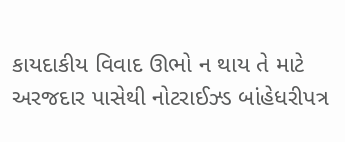કાયદાકીય વિવાદ ઊભો ન થાય તે માટે અરજદાર પાસેથી નોટરાઈઝ્ડ બાંહેધરીપત્ર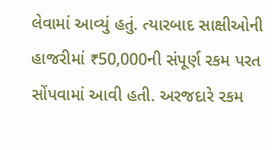લેવામાં આવ્યું હતું. ત્યારબાદ સાક્ષીઓની હાજરીમાં ₹50,000ની સંપૂર્ણ રકમ પરત સોંપવામાં આવી હતી. અરજદારે રકમ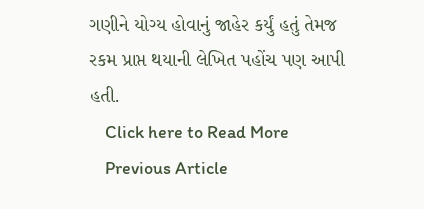ગણીને યોગ્ય હોવાનું જાહેર કર્યું હતું તેમજ રકમ પ્રાપ્ત થયાની લેખિત પહોંચ પણ આપી હતી.
    Click here to Read More
    Previous Article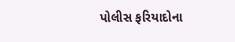પોલીસ ફરિયાદોના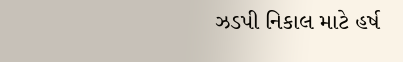ઝડપી નિકાલ માટે હર્ષ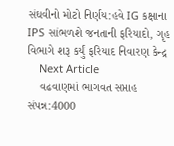સંઘવીનો મોટો નિર્ણય:હવે IG કક્ષાના IPS સાંભળશે જનતાની ફરિયાદો, ગૃહ વિભાગે શરૂ કર્યું ફરિયાદ નિવારણ કેન્દ્ર
    Next Article
    વઢવાણમાં ભાગવત સપ્તાહ સંપન્ન:4000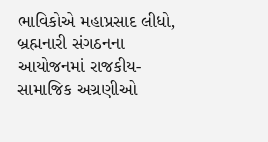ભાવિકોએ મહાપ્રસાદ લીધો, બ્રહ્મનારી સંગઠનના આયોજનમાં રાજકીય-સામાજિક અગ્રણીઓ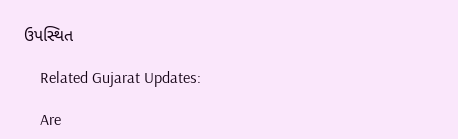ઉપસ્થિત

    Related Gujarat Updates:

    Are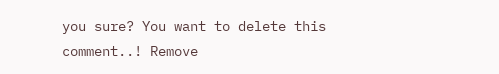you sure? You want to delete this comment..! Remove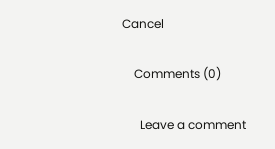Cancel

    Comments (0)

      Leave a comment